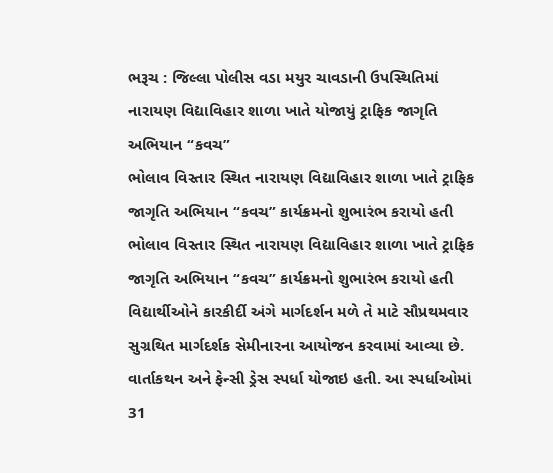ભરૂચ : જિલ્લા પોલીસ વડા મયુર ચાવડાની ઉપસ્થિતિમાં નારાયણ વિદ્યાવિહાર શાળા ખાતે યોજાયું ટ્રાફિક જાગૃતિ અભિયાન “કવચ”
ભોલાવ વિસ્તાર સ્થિત નારાયણ વિદ્યાવિહાર શાળા ખાતે ટ્રાફિક જાગૃતિ અભિયાન “કવચ” કાર્યક્રમનો શુભારંભ કરાયો હતી
ભોલાવ વિસ્તાર સ્થિત નારાયણ વિદ્યાવિહાર શાળા ખાતે ટ્રાફિક જાગૃતિ અભિયાન “કવચ” કાર્યક્રમનો શુભારંભ કરાયો હતી
વિદ્યાર્થીઓને કારકીર્દી અંગે માર્ગદર્શન મળે તે માટે સૌપ્રથમવાર સુગ્રથિત માર્ગદર્શક સેમીનારના આયોજન કરવામાં આવ્યા છે.
વાર્તાકથન અને ફેન્સી ડ્રેસ સ્પર્ધા યોજાઇ હતી. આ સ્પર્ધાઓમાં 31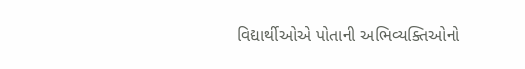વિદ્યાર્થીઓએ પોતાની અભિવ્યક્તિઓનો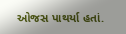ઓજસ પાથર્યા હતાં.